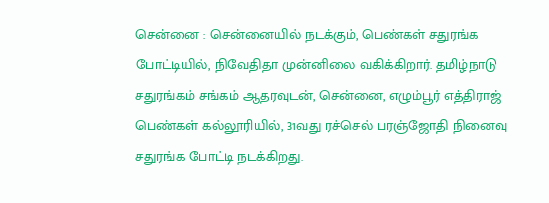சென்னை : சென்னையில் நடக்கும், பெண்கள் சதுரங்க போட்டியில், நிவேதிதா முன்னிலை வகிக்கிறார். தமிழ்நாடு சதுரங்கம் சங்கம் ஆதரவுடன், சென்னை, எழும்பூர் எத்திராஜ் பெண்கள் கல்லூரியில், 31வது ரச்செல் பரஞ்ஜோதி நினைவு சதுரங்க போட்டி நடக்கிறது.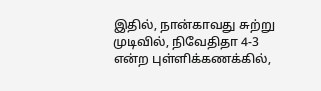இதில், நான்காவது சுற்று முடிவில், நிவேதிதா 4-3 என்ற புள்ளிக்கணக்கில்,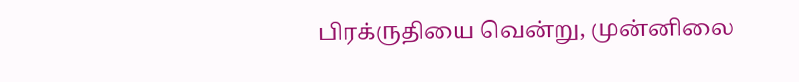பிரக்ருதியை வென்று, முன்னிலை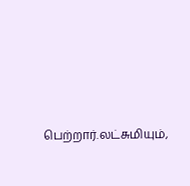பெற்றார்.லட்சுமியும்,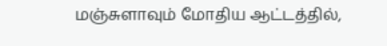மஞ்சுளாவும் மோதிய ஆட்டத்தில்,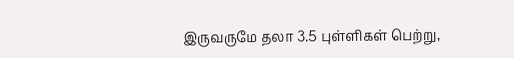இருவருமே தலா 3.5 புள்ளிகள் பெற்று,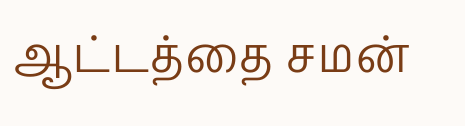ஆட்டத்தை சமன்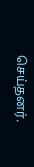செய்தனர்.